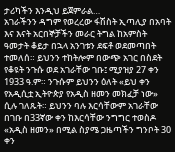ታሪካችን እንዲህ ይጀምራል…
አገራችንን ዳግም የወረረው ፋሽስት ኢጣሊያ በአባት እና እናት አርበኞቻችን መራር ትግል ከአምስት ዓመታት ቆይታ በኋላ አንገቱን ደፍቶ ወደመጣበት ተመለሰ። ይህንን ተከትሎም በውጭ አገር በስደት የቆዩት ንጉሱ ወደ አገራቸው ገቡ፤ ሚያዝያ 27 ቀን 1933 ዓ.ም። ንጉሱም ይህንን ዕለት «ይህ ቀን የአዲሲቷ ኢትዮጵያ የአዲስ ዘመን መክፈቻ ነው» ሲሉ ገለጹት። ይህንን ባሉ እርሳቸውም አገራቸው በገቡ በ33ኛው ቀን ከእርሳቸው ንግግር ተወስዶ «አዲስ ዘመን» በሚል ስያሜ ጋዜጣችን ግንቦት 30 ቀን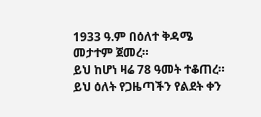1933 ዓ.ም በዕለተ ቅዳሜ መታተም ጀመረ።
ይህ ከሆነ ዛሬ 78 ዓመት ተቆጠረ።
ይህ ዕለት የጋዜጣችን የልደት ቀን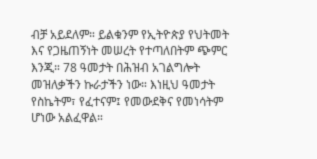ብቻ አይደለም። ይልቁንም የኢትዮጵያ የህትመት እና የጋዜጠኝነት መሠረት የተጣለበትም ጭምር እንጂ። 78 ዓመታት በሕዝብ አገልግሎት መዝለቃችን ኩራታችን ነው። እነዚህ ዓመታት የስኬትም፣ የፈተናም፤ የመውደቅና የመነሳትም ሆነው አልፈዋል።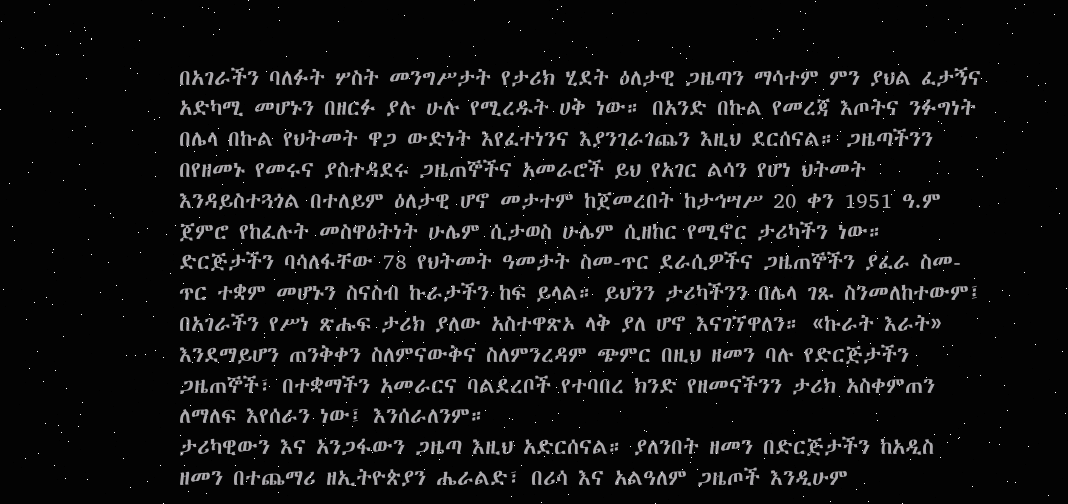በአገራችን ባለፉት ሦስት መንግሥታት የታሪክ ሂደት ዕለታዊ ጋዜጣን ማሳተም ምን ያህል ፈታኝና አድካሚ መሆኑን በዘርፉ ያሉ ሁሉ የሚረዱት ሀቅ ነው። በአንድ በኩል የመረጃ እጦትና ንፉግነት በሌላ በኩል የህትመት ዋጋ ውድነት እየፈተነንና እያንገራገጨን እዚህ ደርሰናል። ጋዜጣችንን በየዘመኑ የመሩና ያስተዳደሩ ጋዜጠኞችና አመራሮች ይህ የአገር ልሳን የሆነ ህትመት እንዳይስተጓጎል በተለይም ዕለታዊ ሆኖ መታተም ከጀመረበት ከታኅሣሥ 20 ቀን 1951 ዓ.ም ጀምሮ የከፈሉት መስዋዕትነት ሁሌም ሲታወስ ሁሌም ሲዘከር የሚኖር ታሪካችን ነው።
ድርጅታችን ባሳለፋቸው 78 የህትመት ዓመታት ስመ-ጥር ደራሲዎችና ጋዜጠኞችን ያፈራ ስመ-ጥር ተቋም መሆኑን ስናስብ ኩራታችን ከፍ ይላል። ይህንን ታሪካችንን በሌላ ገጹ ስንመለከተውም፤ በአገራችን የሥነ ጽሑፍ ታሪክ ያለው አስተዋጽኦ ላቅ ያለ ሆኖ እናገኘዋለን። «ኩራት እራት» እንደማይሆን ጠንቅቀን ስለምናውቅና ስለምንረዳም ጭምር በዚህ ዘመን ባሉ የድርጅታችን ጋዜጠኞች፣ በተቋማችን አመራርና ባልደረቦች የተባበረ ክንድ የዘመናችንን ታሪክ አስቀምጠን ለማለፍ እየሰራን ነው፤ እንሰራለንም።
ታሪካዊውን እና አንጋፋውን ጋዜጣ እዚህ አድርሰናል። ያለንበት ዘመን በድርጅታችን ከአዲስ ዘመን በተጨማሪ ዘኢትዮጵያን ሔራልድ፣ በሪሳ እና አልዓለም ጋዜጦች እንዲሁም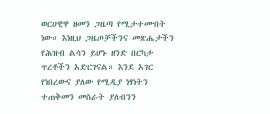ወርሀዊዋ ዘመን ጋዜጣ የሚታተሙበት ነው። እነዚህ ጋዜጦቻችንና መጽሔታችን የሕዝብ ልሳን ይሆኑ ዘንድ በርካታ ጥረቶችን አድርገናል። እንደ አገር የነበረውና ያለው የሚዲያ ነፃነትን ተጠቅመን መስራት ያለብንን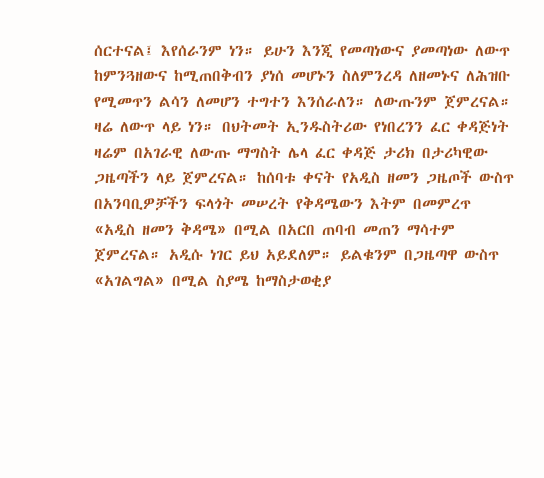ሰርተናል፤ እየሰራንም ነን። ይሁን እንጂ የመጣነውና ያመጣነው ለውጥ ከምንጓዘውና ከሚጠበቅብን ያነሰ መሆኑን ስለምንረዳ ለዘመኑና ለሕዝቡ የሚመጥን ልሳን ለመሆን ተግተን እንሰራለን። ለውጡንም ጀምረናል።
ዛሬ ለውጥ ላይ ነን። በህትመት ኢንዱስትሪው የነበረንን ፈር ቀዳጅነት ዛሬም በአገራዊ ለውጡ ማግስት ሌላ ፈር ቀዳጅ ታሪክ በታሪካዊው ጋዜጣችን ላይ ጀምረናል። ከሰባቱ ቀናት የአዲስ ዘመን ጋዜጦች ውስጥ በአንባቢዎቻችን ፍላጎት መሠረት የቅዳሜውን እትም በመምረጥ «አዲስ ዘመን ቅዳሜ» በሚል በአርበ ጠባብ መጠን ማሳተም ጀምረናል። አዲሱ ነገር ይህ አይደለም። ይልቁንም በጋዜጣዋ ውስጥ «አገልግል» በሚል ስያሜ ከማስታወቂያ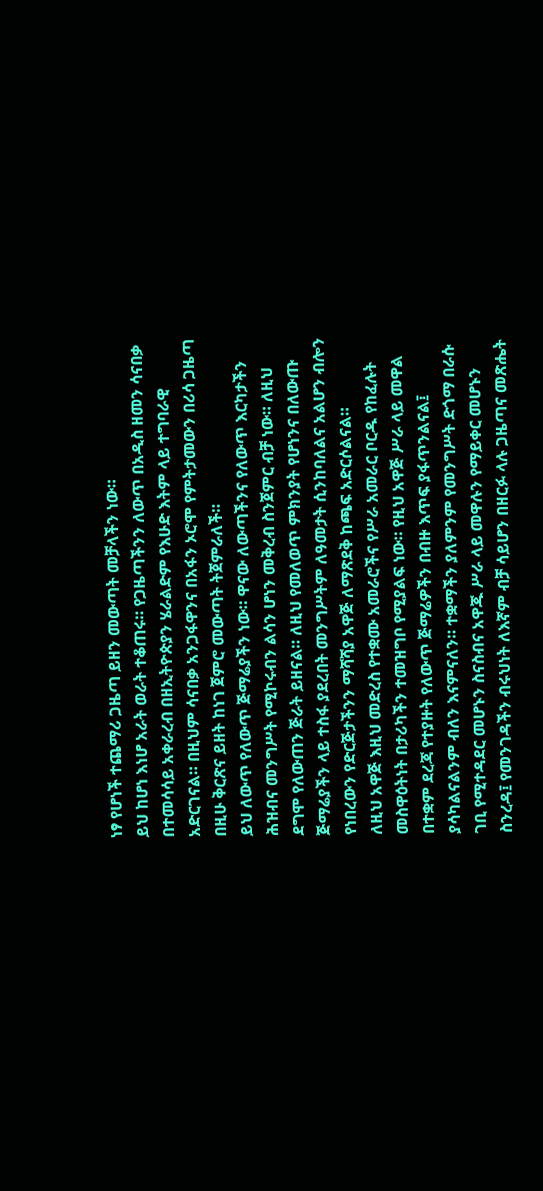ነፃ የሆነች ተጨማሪ ጋዜጣ ይዘን መውጣት መቻላችን ነው።
ይህ ከሆነ እነሆ አራት ወራት ተቆጠሩ። የጋዜጣችንን ለውጥ በአዲስ ዘመን ሳናበቃ በተመሳሳይ አቀራረብ በዘኢትዮጵያን ሄራልድም የእሁድ እትም ላይ ተግባራዊ አድርገናል። በዚህም ሳናበቃ አንጋፋዋንና በአፋን ኦሮሞ የምትታመውን በሪሳ ጋዜጣ በዚሁ ቅርጽና ይዘት ከነገ ጀምሮ መውጣት ትጀምራለች።
ይህ ለውጥ የለውጥ ጅማሬያችን ነው። ዋናው ለውጣችንና የለውጥ እርካታችን ሕዝብና መንግሥት የሚኮሩብን ልሳን ሆነን መቅረብ ስንጀምር ብቻ ነው። ለዚህ ደግሞ የለውጠን ጅራት ይዘናል። ለዚህ የመለወጥ ምክንያት የሆነንና በለውጡ ጅማሬያችን ላይ ተስፋ ያደረበት መንግሥትም ለዓመታት ሲንከባለልና አልሆን ብሎን የነበረውን የድርጅታችንን ማሻሻያ አዋጅ ለማጽደቅ ከጫፍ አድርሶልናል።
ለዚህ አዋጅ እዚህ መድረስ የተቋሙ አመራሮችና የሥራ አመራር ቦርዱ የከፈሉት መስዋዕትነት በታሪካችን ተመዝግቦ የሚያልፍ ነው። የዚህ አዋጅ ሥራ ላይ መዋል በተቋም ደረጃ የተያዙት የለውጥ ጅማሬዎችን በብዙ እጥፍ ያፋጥንልናል፤ ያሳካልናልንም ብለን እናምናለን። ተቋማችን ያለምንም የመንግሥት ድጎማ በራሱ ገቢ የሚተዳደር መሆኑን ስናስብና አዋጁ ሥራ ላይ መዋሉን የማይቀር መሆኑን ስንረዳ፤ የመንገዳችን ብሩህነት ለእኛም ብቻ ሳይሆን በዘርፉ ላሉ ጋዜጣና መጽሔት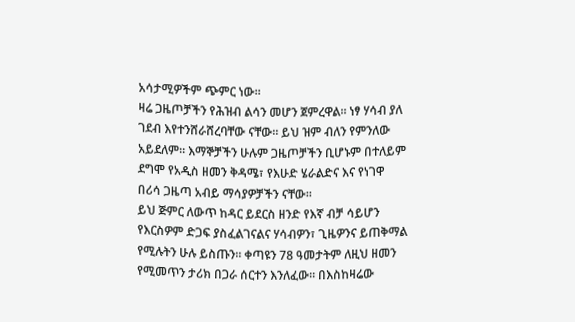አሳታሚዎችም ጭምር ነው።
ዛሬ ጋዜጦቻችን የሕዝብ ልሳን መሆን ጀምረዋል። ነፃ ሃሳብ ያለ ገደብ እየተንሸራሸረባቸው ናቸው። ይህ ዝም ብለን የምንለው አይደለም። እማኞቻችን ሁሉም ጋዜጦቻችን ቢሆኑም በተለይም ደግሞ የአዲስ ዘመን ቅዳሜ፣ የእሁድ ሄራልድና እና የነገዋ በሪሳ ጋዜጣ አብይ ማሳያዎቻችን ናቸው።
ይህ ጅምር ለውጥ ከዳር ይደርስ ዘንድ የእኛ ብቻ ሳይሆን የእርስዎም ድጋፍ ያስፈልገናልና ሃሳብዎን፣ ጊዜዎንና ይጠቅማል የሚሉትን ሁሉ ይስጡን። ቀጣዩን 78 ዓመታትም ለዚህ ዘመን የሚመጥን ታሪክ በጋራ ሰርተን እንለፈው። በእስከዛሬው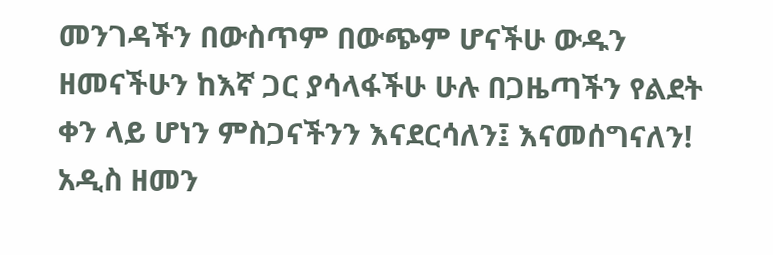መንገዳችን በውስጥም በውጭም ሆናችሁ ውዱን ዘመናችሁን ከእኛ ጋር ያሳላፋችሁ ሁሉ በጋዜጣችን የልደት ቀን ላይ ሆነን ምስጋናችንን እናደርሳለን፤ እናመሰግናለን!
አዲስ ዘመን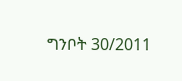ግንቦት 30/2011